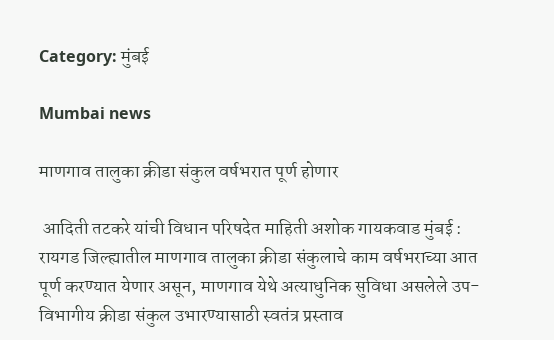Category: मुंबई

Mumbai news

माणगाव तालुका क्रीडा संकुल वर्षभरात पूर्ण होणार

 आदिती तटकरे यांची विधान परिषदेत माहिती अशोक गायकवाड मुंबई : रायगड जिल्ह्यातील माणगाव तालुका क्रीडा संकुलाचे काम वर्षभराच्या आत पूर्ण करण्यात येणार असून, माणगाव येथे अत्याधुनिक सुविधा असलेले उप-विभागीय क्रीडा संकुल उभारण्यासाठी स्वतंत्र प्रस्ताव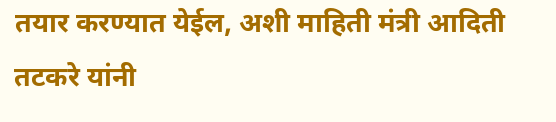तयार करण्यात येईल, अशी माहिती मंत्री आदिती तटकरे यांनी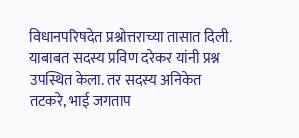विधानपरिषदेत प्रश्नोत्तराच्या तासात दिली. याबाबत सदस्य प्रविण दरेकर यांनी प्रश्न उपस्थित केला. तर सदस्य अनिकेत तटकरे, भाई जगताप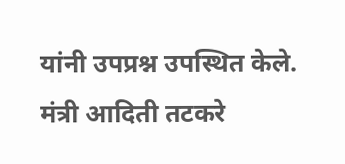यांनी उपप्रश्न उपस्थित केले. मंत्री आदिती तटकरे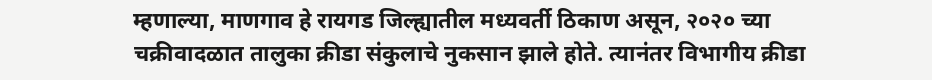म्हणाल्या, माणगाव हे रायगड जिल्ह्यातील मध्यवर्ती ठिकाण असून, २०२० च्या चक्रीवादळात तालुका क्रीडा संकुलाचे नुकसान झाले होते. त्यानंतर विभागीय क्रीडा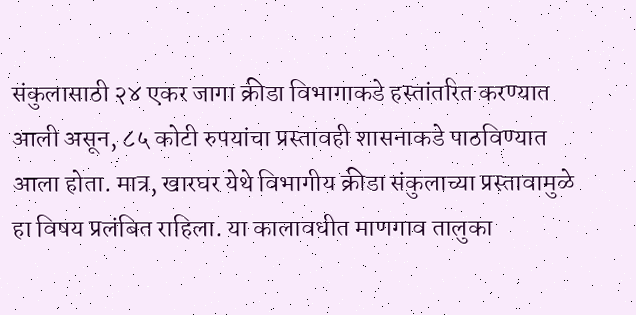संकुलासाठी २४ एकर जागा क्रीडा विभागाकडे हस्तांतरित करण्यात आली असून, ८५ कोटी रुपयांचा प्रस्तावही शासनाकडे पाठविण्यात आला होता. मात्र, खारघर येथे विभागीय क्रीडा संकुलाच्या प्रस्तावामुळे हा विषय प्रलंबित राहिला. या कालावधीत माणगाव तालुका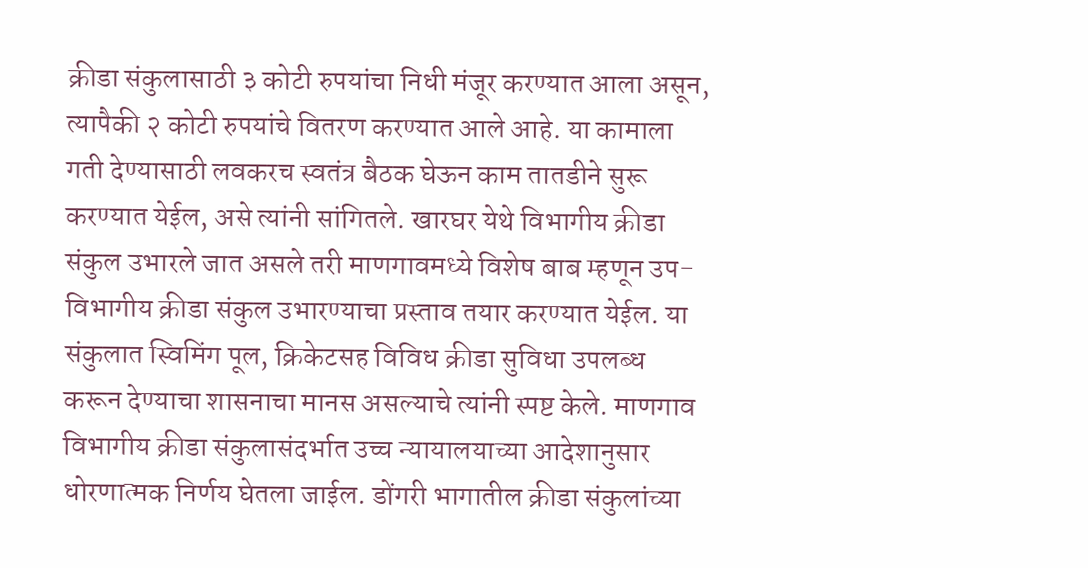क्रीडा संकुलासाठी ३ कोटी रुपयांचा निधी मंजूर करण्यात आला असून, त्यापैकी २ कोटी रुपयांचे वितरण करण्यात आले आहे. या कामाला गती देण्यासाठी लवकरच स्वतंत्र बैठक घेऊन काम तातडीने सुरू करण्यात येईल, असे त्यांनी सांगितले. खारघर येथे विभागीय क्रीडा संकुल उभारले जात असले तरी माणगावमध्ये विशेष बाब म्हणून उप-विभागीय क्रीडा संकुल उभारण्याचा प्रस्ताव तयार करण्यात येईल. या संकुलात स्विमिंग पूल, क्रिकेटसह विविध क्रीडा सुविधा उपलब्ध करून देण्याचा शासनाचा मानस असल्याचे त्यांनी स्पष्ट केले. माणगाव विभागीय क्रीडा संकुलासंदर्भात उच्च न्यायालयाच्या आदेशानुसार धोरणात्मक निर्णय घेतला जाईल. डोंगरी भागातील क्रीडा संकुलांच्या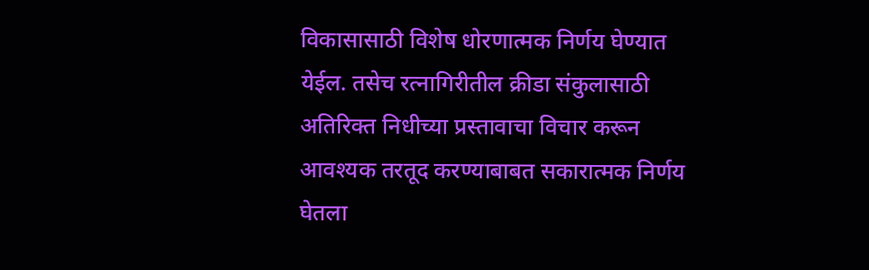विकासासाठी विशेष धोरणात्मक निर्णय घेण्यात येईल. तसेच रत्नागिरीतील क्रीडा संकुलासाठी अतिरिक्त निधीच्या प्रस्तावाचा विचार करून आवश्यक तरतूद करण्याबाबत सकारात्मक निर्णय घेतला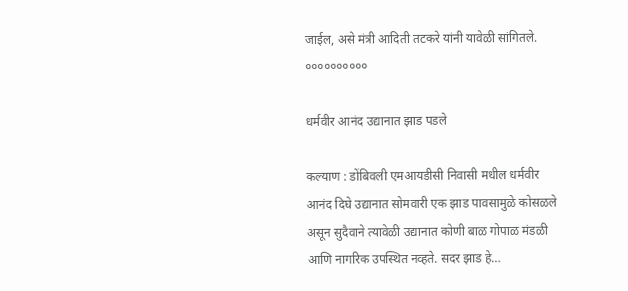जाईल, असे मंत्री आदिती तटकरे यांनी यावेळी सांगितले. ००००००००००

धर्मवीर आनंद उद्यानात झाड पडले

कल्याण : डोंबिवली एमआयडीसी निवासी मधील धर्मवीर आनंद दिघे उद्यानात सोमवारी एक झाड पावसामुळे कोसळले असून सुदैवाने त्यावेळी उद्यानात कोणी बाळ गोपाळ मंडळी आणि नागरिक उपस्थित नव्हते. सदर झाड हे…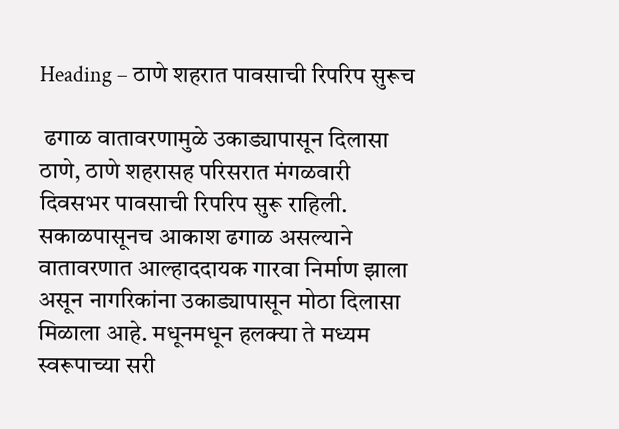Heading – ठाणे शहरात पावसाची रिपरिप सुरूच

 ढगाळ वातावरणामुळे उकाड्यापासून दिलासा ठाणे, ठाणे शहरासह परिसरात मंगळवारी दिवसभर पावसाची रिपरिप सुरू राहिली. सकाळपासूनच आकाश ढगाळ असल्याने वातावरणात आल्हाददायक गारवा निर्माण झाला असून नागरिकांना उकाड्यापासून मोठा दिलासा मिळाला आहे. मधूनमधून हलक्या ते मध्यम स्वरूपाच्या सरी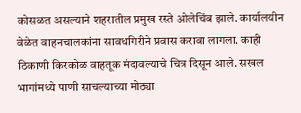कोसळत असल्याने शहरातील प्रमुख रस्ते ओलेचिंब झाले. कार्यालयीन वेळेत वाहनचालकांना सावधगिरीने प्रवास करावा लागला. काही ठिकाणी किरकोळ वाहतूक मंदावल्याचे चित्र दिसून आले. सखल भागांमध्ये पाणी साचल्याच्या मोठ्या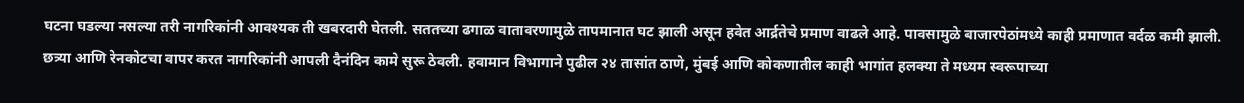घटना घडल्या नसल्या तरी नागरिकांनी आवश्यक ती खबरदारी घेतली. सततच्या ढगाळ वातावरणामुळे तापमानात घट झाली असून हवेत आर्द्रतेचे प्रमाण वाढले आहे. पावसामुळे बाजारपेठांमध्ये काही प्रमाणात वर्दळ कमी झाली. छत्र्या आणि रेनकोटचा वापर करत नागरिकांनी आपली दैनंदिन कामे सुरू ठेवली. हवामान विभागाने पुढील २४ तासांत ठाणे, मुंबई आणि कोकणातील काही भागांत हलक्या ते मध्यम स्वरूपाच्या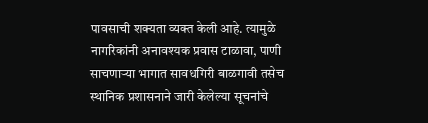पावसाची शक्यता व्यक्त केली आहे. त्यामुळे नागरिकांनी अनावश्यक प्रवास टाळावा, पाणी साचणाऱ्या भागात सावधगिरी बाळगावी तसेच स्थानिक प्रशासनाने जारी केलेल्या सूचनांचे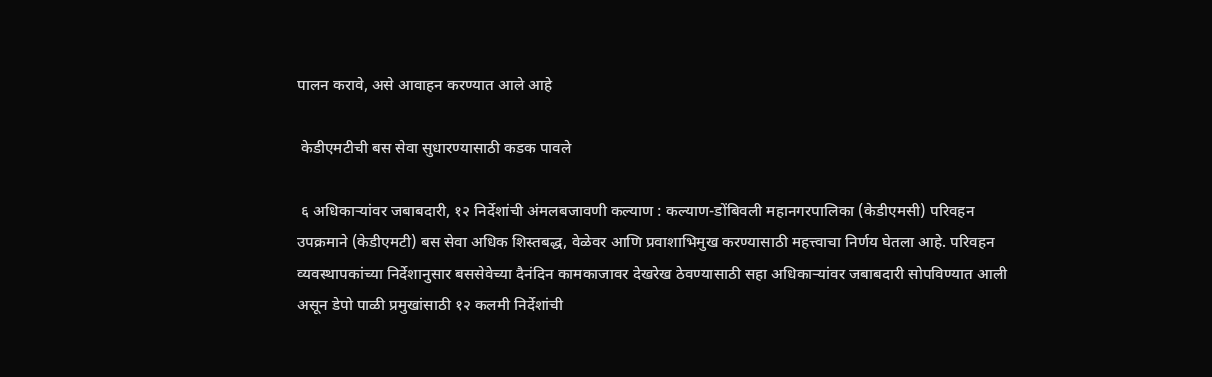पालन करावे, असे आवाहन करण्यात आले आहे

 केडीएमटीची बस सेवा सुधारण्यासाठी कडक पावले

 ६ अधिकाऱ्यांवर जबाबदारी, १२ निर्देशांची अंमलबजावणी कल्याण : कल्याण-डोंबिवली महानगरपालिका (केडीएमसी) परिवहन उपक्रमाने (केडीएमटी) बस सेवा अधिक शिस्तबद्ध, वेळेवर आणि प्रवाशाभिमुख करण्यासाठी महत्त्वाचा निर्णय घेतला आहे. परिवहन व्यवस्थापकांच्या निर्देशानुसार बससेवेच्या दैनंदिन कामकाजावर देखरेख ठेवण्यासाठी सहा अधिकाऱ्यांवर जबाबदारी सोपविण्यात आली असून डेपो पाळी प्रमुखांसाठी १२ कलमी निर्देशांची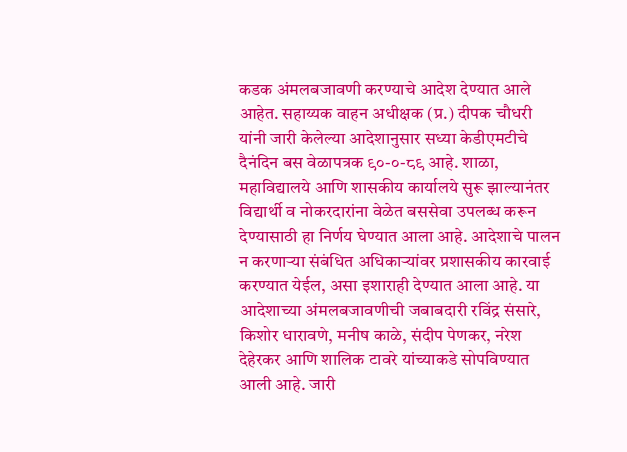कडक अंमलबजावणी करण्याचे आदेश देण्यात आले आहेत. सहाय्यक वाहन अधीक्षक (प्र.) दीपक चौधरी यांनी जारी केलेल्या आदेशानुसार सध्या केडीएमटीचे दैनंदिन बस वेळापत्रक ९०-०-८९ आहे. शाळा, महाविद्यालये आणि शासकीय कार्यालये सुरू झाल्यानंतर विद्यार्थी व नोकरदारांना वेळेत बससेवा उपलब्ध करून देण्यासाठी हा निर्णय घेण्यात आला आहे. आदेशाचे पालन न करणाऱ्या संबंधित अधिकाऱ्यांवर प्रशासकीय कारवाई करण्यात येईल, असा इशाराही देण्यात आला आहे. या आदेशाच्या अंमलबजावणीची जबाबदारी रविंद्र संसारे, किशोर धारावणे, मनीष काळे, संदीप पेणकर, नरेश देहेरकर आणि शालिक टावरे यांच्याकडे सोपविण्यात आली आहे. जारी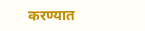करण्यात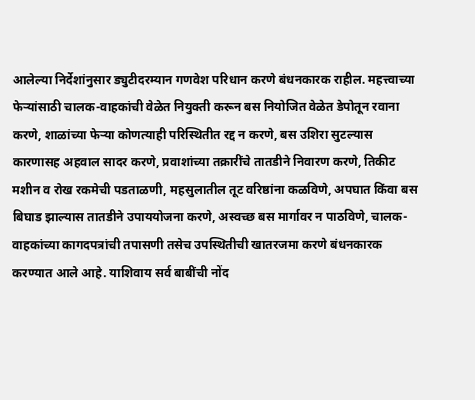आलेल्या निर्देशांनुसार ड्युटीदरम्यान गणवेश परिधान करणे बंधनकारक राहील. महत्त्वाच्या फेऱ्यांसाठी चालक-वाहकांची वेळेत नियुक्ती करून बस नियोजित वेळेत डेपोतून रवाना करणे, शाळांच्या फेऱ्या कोणत्याही परिस्थितीत रद्द न करणे, बस उशिरा सुटल्यास कारणासह अहवाल सादर करणे, प्रवाशांच्या तक्रारींचे तातडीने निवारण करणे, तिकीट मशीन व रोख रकमेची पडताळणी, महसुलातील तूट वरिष्ठांना कळविणे, अपघात किंवा बस बिघाड झाल्यास तातडीने उपाययोजना करणे, अस्वच्छ बस मार्गावर न पाठविणे, चालक-वाहकांच्या कागदपत्रांची तपासणी तसेच उपस्थितीची खातरजमा करणे बंधनकारक करण्यात आले आहे. याशिवाय सर्व बाबींची नोंद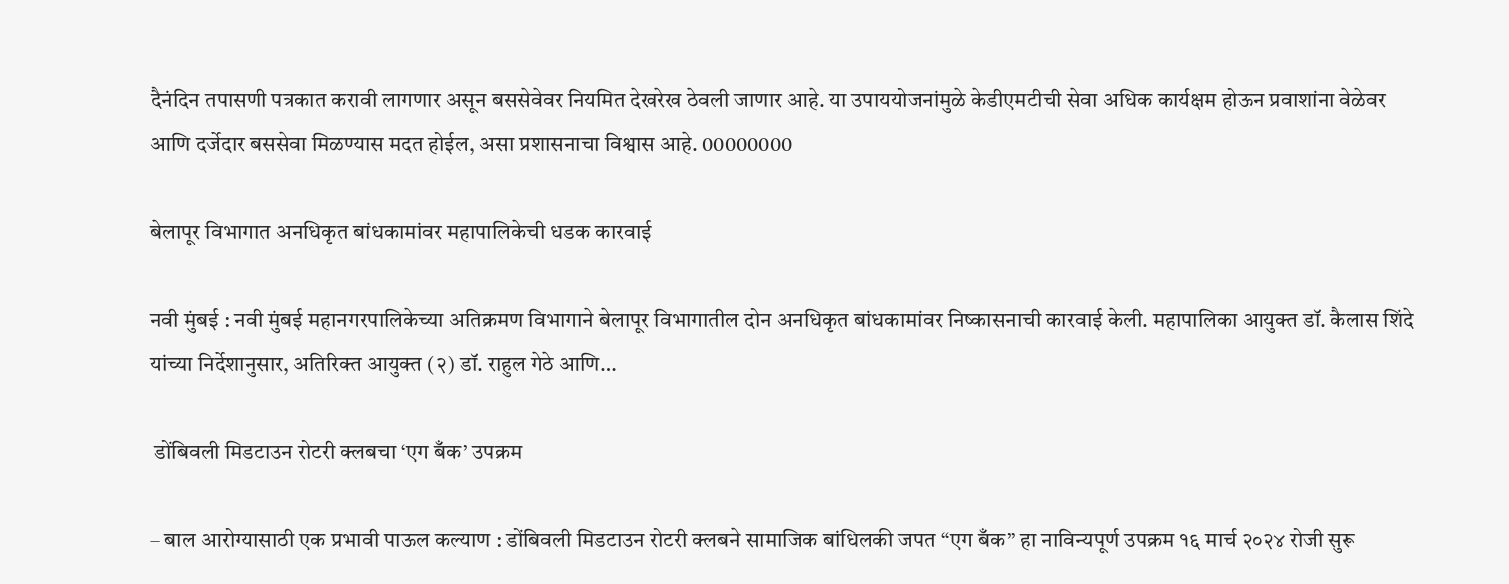दैनंदिन तपासणी पत्रकात करावी लागणार असून बससेवेवर नियमित देखरेख ठेवली जाणार आहे. या उपाययोजनांमुळे केडीएमटीची सेवा अधिक कार्यक्षम होऊन प्रवाशांना वेळेवर आणि दर्जेदार बससेवा मिळण्यास मदत होईल, असा प्रशासनाचा विश्वास आहे. 00000000

बेलापूर विभागात अनधिकृत बांधकामांवर महापालिकेची धडक कारवाई

नवी मुंबई : नवी मुंबई महानगरपालिकेच्या अतिक्रमण विभागाने बेलापूर विभागातील दोन अनधिकृत बांधकामांवर निष्कासनाची कारवाई केली. महापालिका आयुक्त डॉ. कैलास शिंदे यांच्या निर्देशानुसार, अतिरिक्त आयुक्त (२) डॉ. राहुल गेठे आणि…

 डोंबिवली मिडटाउन रोटरी क्लबचा ‘एग बँक’ उपक्रम

– बाल आरोग्यासाठी एक प्रभावी पाऊल कल्याण : डोंबिवली मिडटाउन रोटरी क्लबने सामाजिक बांधिलकी जपत “एग बँक” हा नाविन्यपूर्ण उपक्रम १६ मार्च २०२४ रोजी सुरू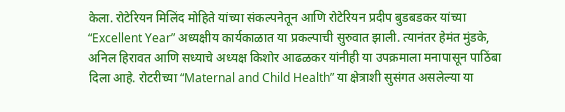केला. रोटेरियन मिलिंद मोहिते यांच्या संकल्पनेतून आणि रोटेरियन प्रदीप बुडबडकर यांच्या “Excellent Year” अध्यक्षीय कार्यकाळात या प्रकल्पाची सुरुवात झाली. त्यानंतर हेमंत मुंडके, अनिल हिरावत आणि सध्याचे अध्यक्ष किशोर आढळकर यांनीही या उपक्रमाला मनापासून पाठिंबा दिला आहे. रोटरीच्या “Maternal and Child Health” या क्षेत्राशी सुसंगत असलेल्या या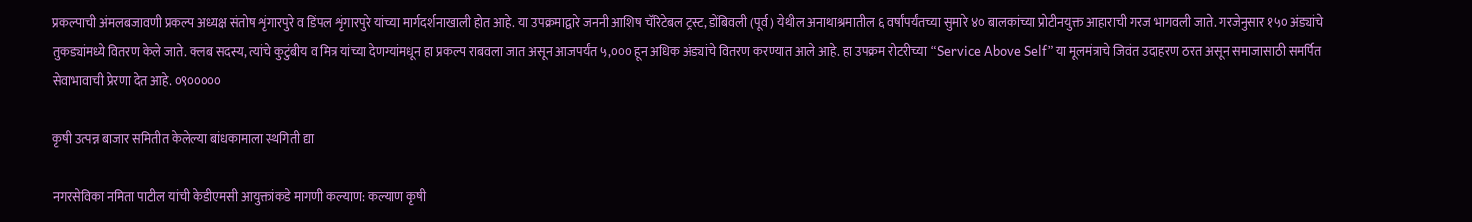प्रकल्पाची अंमलबजावणी प्रकल्प अध्यक्ष संतोष शृंगारपुरे व डिंपल शृंगारपुरे यांच्या मार्गदर्शनाखाली होत आहे. या उपक्रमाद्वारे जननी आशिष चॅरिटेबल ट्रस्ट, डोंबिवली (पूर्व) येथील अनाथाश्रमातील ६ वर्षांपर्यंतच्या सुमारे ४० बालकांच्या प्रोटीनयुक्त आहाराची गरज भागवली जाते. गरजेनुसार १५० अंड्यांचे तुकड्यांमध्ये वितरण केले जाते. क्लब सदस्य, त्यांचे कुटुंबीय व मित्र यांच्या देणग्यांमधून हा प्रकल्प राबवला जात असून आजपर्यंत ५,००० हून अधिक अंड्यांचे वितरण करण्यात आले आहे. हा उपक्रम रोटरीच्या “Service Above Self” या मूलमंत्राचे जिवंत उदाहरण ठरत असून समाजासाठी समर्पित सेवाभावाची प्रेरणा देत आहे. ०९०००००

कृषी उत्पन्न बाजार समितीत केलेल्या बांधकामाला स्थगिती द्या

नगरसेविका नमिता पाटील यांची केडीएमसी आयुक्तांकडे मागणी कल्याण: कल्याण कृषी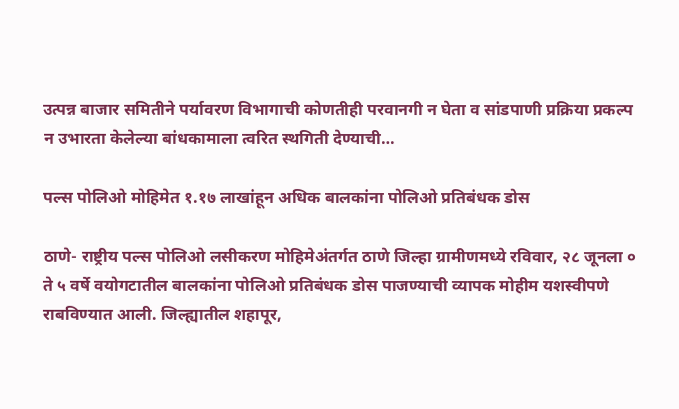उत्पन्न बाजार समितीने पर्यावरण विभागाची कोणतीही परवानगी न घेता व सांडपाणी प्रक्रिया प्रकल्प न उभारता केलेल्या बांधकामाला त्वरित स्थगिती देण्याची…

पल्स पोलिओ मोहिमेत १.१७ लाखांहून अधिक बालकांना पोलिओ प्रतिबंधक डोस

ठाणे- राष्ट्रीय पल्स पोलिओ लसीकरण मोहिमेअंतर्गत ठाणे जिल्हा ग्रामीणमध्ये रविवार, २८ जूनला ० ते ५ वर्षे वयोगटातील बालकांना पोलिओ प्रतिबंधक डोस पाजण्याची व्यापक मोहीम यशस्वीपणे राबविण्यात आली. जिल्ह्यातील शहापूर,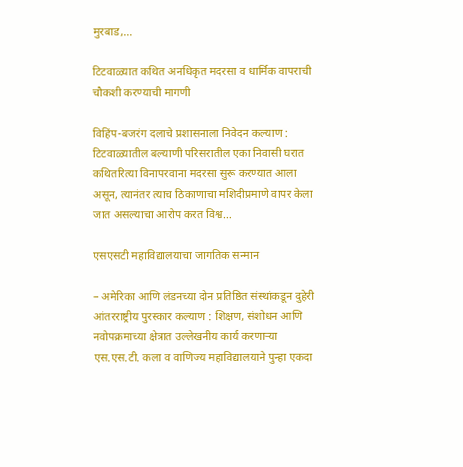मुरबाड,…

टिटवाळ्यात कथित अनधिकृत मदरसा व धार्मिक वापराची चौकशी करण्याची मागणी

विहिंप-बजरंग दलाचे प्रशासनाला निवेदन कल्याण : टिटवाळ्यातील बल्याणी परिसरातील एका निवासी घरात कथितरित्या विनापरवाना मदरसा सुरू करण्यात आला असून, त्यानंतर त्याच ठिकाणाचा मशिदीप्रमाणे वापर केला जात असल्याचा आरोप करत विश्व…

एसएसटी महाविद्यालयाचा जागतिक सन्मान

– अमेरिका आणि लंडनच्या दोन प्रतिष्ठित संस्थांकडून दुहेरी आंतरराष्ट्रीय पुरस्कार कल्याण : शिक्षण, संशोधन आणि नवोपक्रमाच्या क्षेत्रात उल्लेखनीय कार्य करणाऱ्या एस.एस.टी. कला व वाणिज्य महाविद्यालयाने पुन्हा एकदा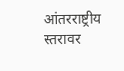आंतरराष्ट्रीय स्तरावर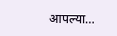आपल्या…